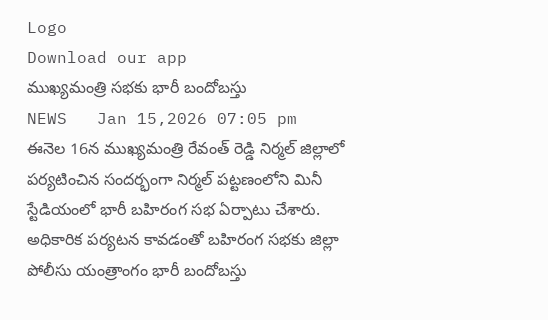Logo
Download our app
ముఖ్యమంత్రి సభకు భారీ బందోబస్తు
NEWS   Jan 15,2026 07:05 pm
ఈనెల 16న ముఖ్యమంత్రి రేవంత్ రెడ్డి నిర్మల్ జిల్లాలో పర్యటించిన సందర్భంగా నిర్మల్ పట్టణంలోని మినీ స్టేడియంలో భారీ బహిరంగ సభ ఏర్పాటు చేశారు. అధికారిక పర్యటన కావడంతో బహిరంగ సభకు జిల్లా పోలీసు యంత్రాంగం భారీ బందోబస్తు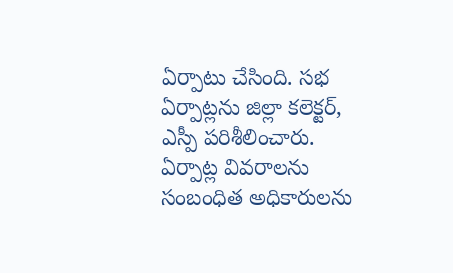ఏర్పాటు చేసింది. సభ ఏర్పాట్లను జిల్లా కలెక్టర్, ఎస్పీ పరిశీలించారు. ఏర్పాట్ల వివరాలను సంబంధిత అధికారులను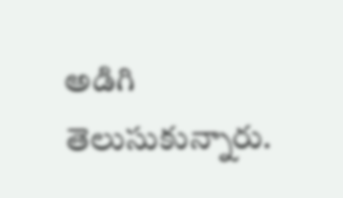అడిగి తెలుసుకున్నారు.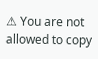⚠ You are not allowed to copy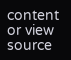content or view source